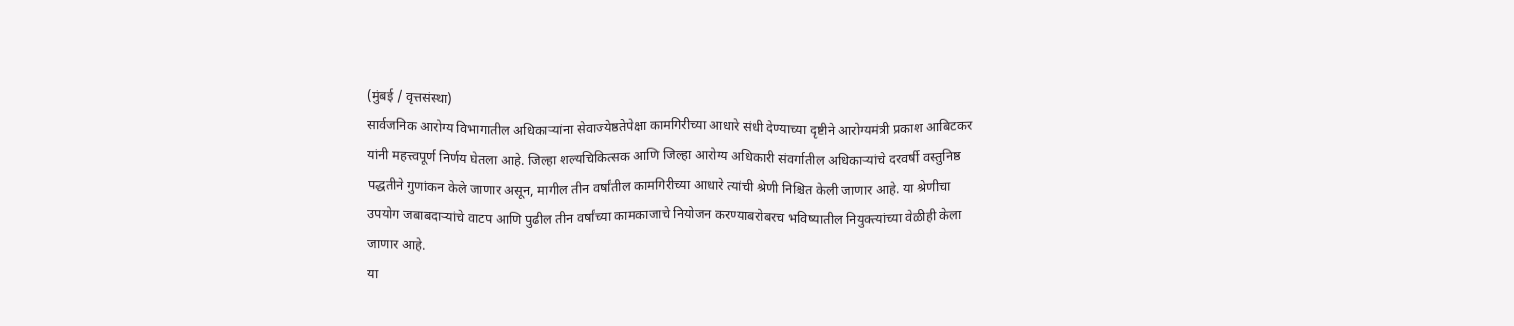(मुंबई / वृत्तसंस्था)
सार्वजनिक आरोग्य विभागातील अधिकाऱ्यांना सेवाज्येष्ठतेपेक्षा कामगिरीच्या आधारे संधी देण्याच्या दृष्टीने आरोग्यमंत्री प्रकाश आबिटकर यांनी महत्त्वपूर्ण निर्णय घेतला आहे. जिल्हा शल्यचिकित्सक आणि जिल्हा आरोग्य अधिकारी संवर्गातील अधिकाऱ्यांचे दरवर्षी वस्तुनिष्ठ पद्धतीने गुणांकन केले जाणार असून, मागील तीन वर्षांतील कामगिरीच्या आधारे त्यांची श्रेणी निश्चित केली जाणार आहे. या श्रेणीचा उपयोग जबाबदाऱ्यांचे वाटप आणि पुढील तीन वर्षांच्या कामकाजाचे नियोजन करण्याबरोबरच भविष्यातील नियुक्त्यांच्या वेळीही केला जाणार आहे.
या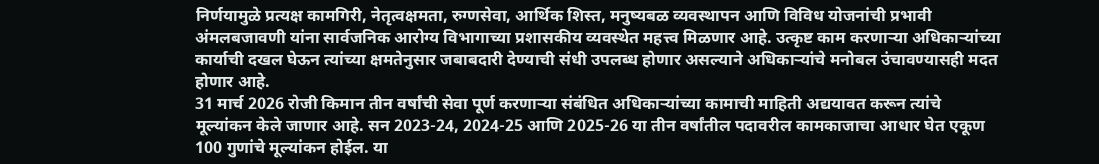निर्णयामुळे प्रत्यक्ष कामगिरी, नेतृत्वक्षमता, रुग्णसेवा, आर्थिक शिस्त, मनुष्यबळ व्यवस्थापन आणि विविध योजनांची प्रभावी अंमलबजावणी यांना सार्वजनिक आरोग्य विभागाच्या प्रशासकीय व्यवस्थेत महत्त्व मिळणार आहे. उत्कृष्ट काम करणाऱ्या अधिकाऱ्यांच्या कार्याची दखल घेऊन त्यांच्या क्षमतेनुसार जबाबदारी देण्याची संधी उपलब्ध होणार असल्याने अधिकाऱ्यांचे मनोबल उंचावण्यासही मदत होणार आहे.
31 मार्च 2026 रोजी किमान तीन वर्षांची सेवा पूर्ण करणाऱ्या संबंधित अधिकाऱ्यांच्या कामाची माहिती अद्ययावत करून त्यांचे मूल्यांकन केले जाणार आहे. सन 2023-24, 2024-25 आणि 2025-26 या तीन वर्षांतील पदावरील कामकाजाचा आधार घेत एकूण 100 गुणांचे मूल्यांकन होईल. या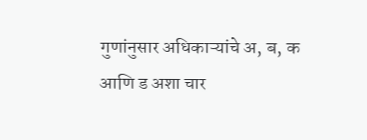गुणांनुसार अधिकाऱ्यांचे अ, ब, क आणि ड अशा चार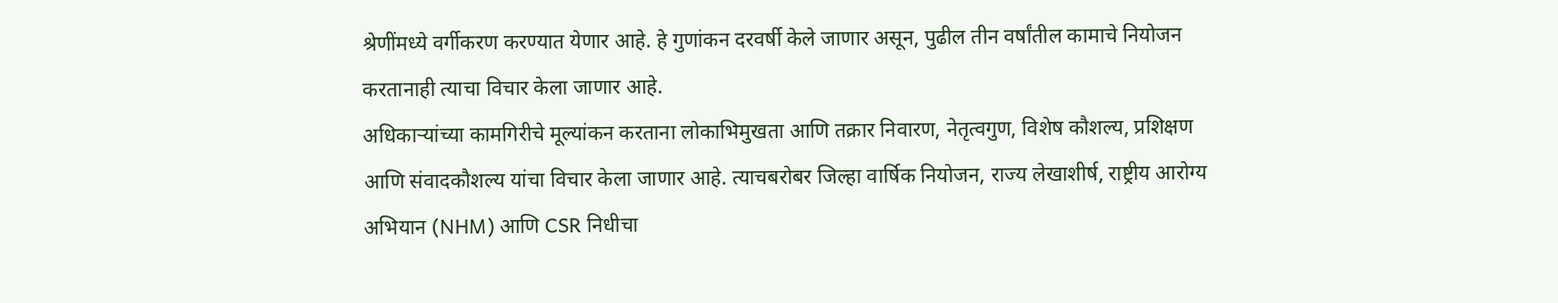श्रेणींमध्ये वर्गीकरण करण्यात येणार आहे. हे गुणांकन दरवर्षी केले जाणार असून, पुढील तीन वर्षांतील कामाचे नियोजन करतानाही त्याचा विचार केला जाणार आहे.
अधिकाऱ्यांच्या कामगिरीचे मूल्यांकन करताना लोकाभिमुखता आणि तक्रार निवारण, नेतृत्वगुण, विशेष कौशल्य, प्रशिक्षण आणि संवादकौशल्य यांचा विचार केला जाणार आहे. त्याचबरोबर जिल्हा वार्षिक नियोजन, राज्य लेखाशीर्ष, राष्ट्रीय आरोग्य अभियान (NHM) आणि CSR निधीचा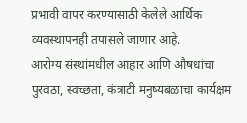प्रभावी वापर करण्यासाठी केलेले आर्थिक व्यवस्थापनही तपासले जाणार आहे.
आरोग्य संस्थांमधील आहार आणि औषधांचा पुरवठा, स्वच्छता, कंत्राटी मनुष्यबळाचा कार्यक्षम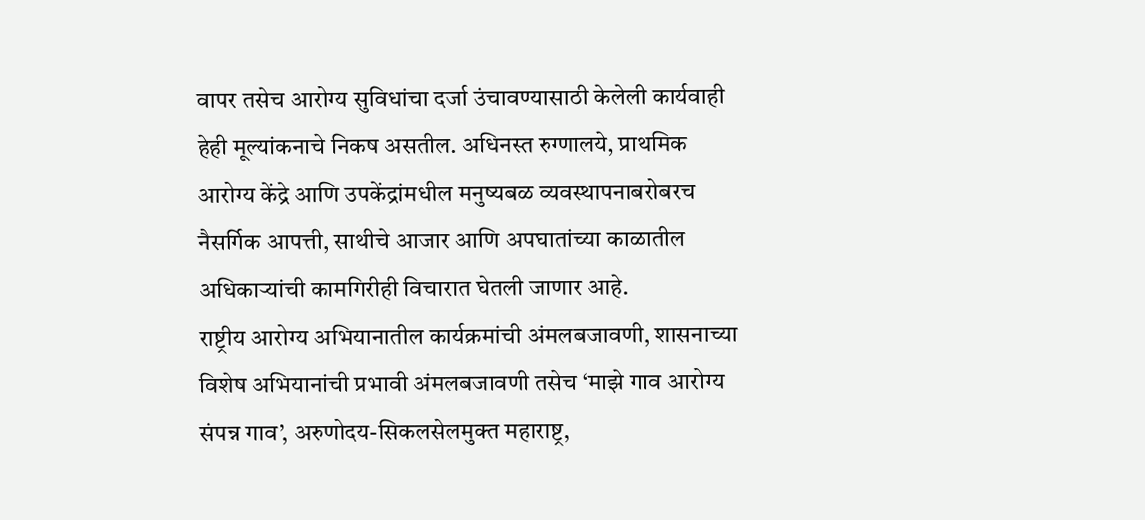वापर तसेच आरोग्य सुविधांचा दर्जा उंचावण्यासाठी केलेली कार्यवाही हेही मूल्यांकनाचे निकष असतील. अधिनस्त रुग्णालये, प्राथमिक आरोग्य केंद्रे आणि उपकेंद्रांमधील मनुष्यबळ व्यवस्थापनाबरोबरच नैसर्गिक आपत्ती, साथीचे आजार आणि अपघातांच्या काळातील अधिकाऱ्यांची कामगिरीही विचारात घेतली जाणार आहे.
राष्ट्रीय आरोग्य अभियानातील कार्यक्रमांची अंमलबजावणी, शासनाच्या विशेष अभियानांची प्रभावी अंमलबजावणी तसेच ‘माझे गाव आरोग्य संपन्न गाव’, अरुणोदय-सिकलसेलमुक्त महाराष्ट्र,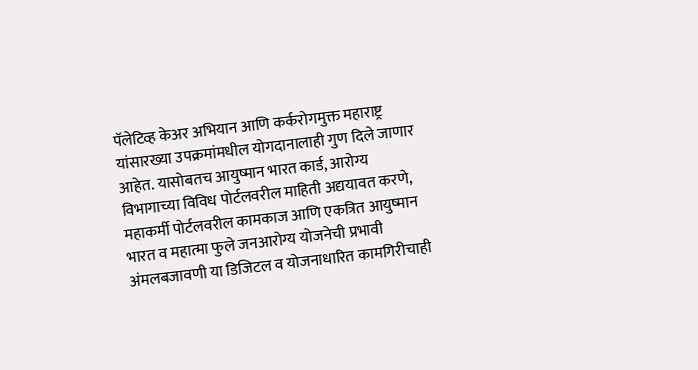पॅलेटिव्ह केअर अभियान आणि कर्करोगमुक्त महाराष्ट्र यांसारख्या उपक्रमांमधील योगदानालाही गुण दिले जाणार आहेत. यासोबतच आयुष्मान भारत कार्ड, आरोग्य विभागाच्या विविध पोर्टलवरील माहिती अद्ययावत करणे, महाकर्मी पोर्टलवरील कामकाज आणि एकत्रित आयुष्मान भारत व महात्मा फुले जनआरोग्य योजनेची प्रभावी अंमलबजावणी या डिजिटल व योजनाधारित कामगिरीचाही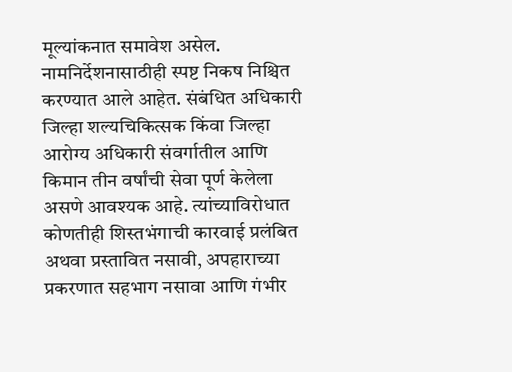मूल्यांकनात समावेश असेल.
नामनिर्देशनासाठीही स्पष्ट निकष निश्चित करण्यात आले आहेत. संबंधित अधिकारी जिल्हा शल्यचिकित्सक किंवा जिल्हा आरोग्य अधिकारी संवर्गातील आणि किमान तीन वर्षांची सेवा पूर्ण केलेला असणे आवश्यक आहे. त्यांच्याविरोधात कोणतीही शिस्तभंगाची कारवाई प्रलंबित अथवा प्रस्तावित नसावी, अपहाराच्या प्रकरणात सहभाग नसावा आणि गंभीर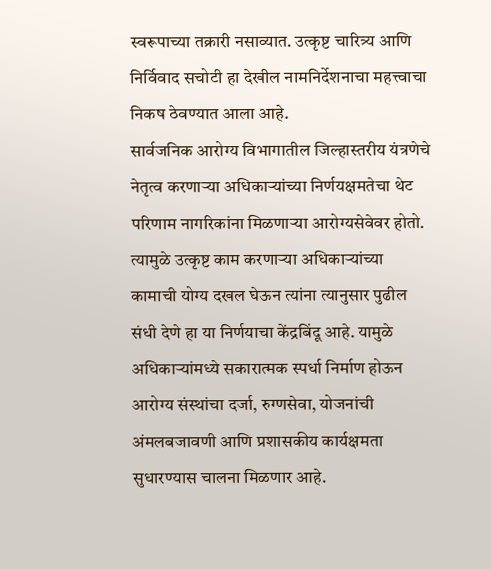स्वरूपाच्या तक्रारी नसाव्यात. उत्कृष्ट चारित्र्य आणि निर्विवाद सचोटी हा देखील नामनिर्देशनाचा महत्त्वाचा निकष ठेवण्यात आला आहे.
सार्वजनिक आरोग्य विभागातील जिल्हास्तरीय यंत्रणेचे नेतृत्व करणाऱ्या अधिकाऱ्यांच्या निर्णयक्षमतेचा थेट परिणाम नागरिकांना मिळणाऱ्या आरोग्यसेवेवर होतो. त्यामुळे उत्कृष्ट काम करणाऱ्या अधिकाऱ्यांच्या कामाची योग्य दखल घेऊन त्यांना त्यानुसार पुढील संधी देणे हा या निर्णयाचा केंद्रबिंदू आहे. यामुळे अधिकाऱ्यांमध्ये सकारात्मक स्पर्धा निर्माण होऊन आरोग्य संस्थांचा दर्जा, रुग्णसेवा, योजनांची अंमलबजावणी आणि प्रशासकीय कार्यक्षमता सुधारण्यास चालना मिळणार आहे.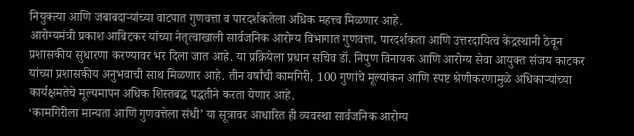नियुक्त्या आणि जबाबदाऱ्यांच्या वाटपात गुणवत्ता व पारदर्शकतेला अधिक महत्त्व मिळणार आहे.
आरोग्यमंत्री प्रकाश आबिटकर यांच्या नेतृत्वाखाली सार्वजनिक आरोग्य विभागात गुणवत्ता, पारदर्शकता आणि उत्तरदायित्व केंद्रस्थानी ठेवून प्रशासकीय सुधारणा करण्यावर भर दिला जात आहे. या प्रक्रियेला प्रधान सचिव डॉ. निपुण विनायक आणि आरोग्य सेवा आयुक्त संजय काटकर यांच्या प्रशासकीय अनुभवाची साथ मिळणार आहे. तीन वर्षांची कामगिरी, 100 गुणांचे मूल्यांकन आणि स्पष्ट श्रेणीकरणामुळे अधिकाऱ्यांच्या कार्यक्षमतेचे मूल्यमापन अधिक शिस्तबद्ध पद्धतीने करता येणार आहे.
‘कामगिरीला मान्यता आणि गुणवत्तेला संधी’ या सूत्रावर आधारित ही व्यवस्था सार्वजनिक आरोग्य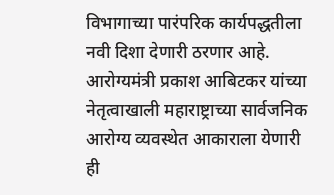विभागाच्या पारंपरिक कार्यपद्धतीला नवी दिशा देणारी ठरणार आहे. आरोग्यमंत्री प्रकाश आबिटकर यांच्या नेतृत्वाखाली महाराष्ट्राच्या सार्वजनिक आरोग्य व्यवस्थेत आकाराला येणारी ही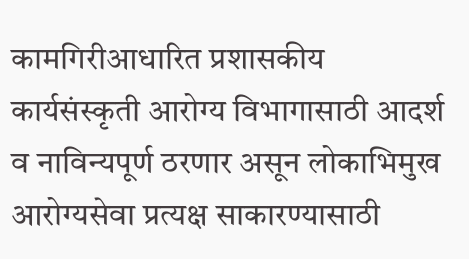कामगिरीआधारित प्रशासकीय कार्यसंस्कृती आरोग्य विभागासाठी आदर्श व नाविन्यपूर्ण ठरणार असून लोकाभिमुख आरोग्यसेवा प्रत्यक्ष साकारण्यासाठी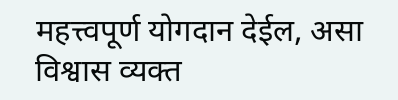महत्त्वपूर्ण योगदान देईल, असा विश्वास व्यक्त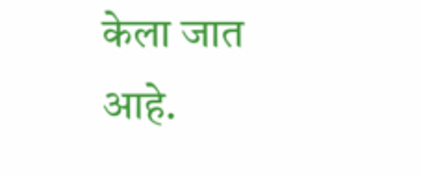केला जात आहे.